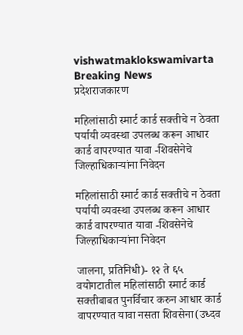vishwatmaklokswamivarta
Breaking News
प्रदेशराजकारण

महिलांसाठी स्मार्ट कार्ड सक्तीचे न ठेवता पर्यायी व्यवस्था उपलब्ध करून आधार कार्ड वापरण्यात यावा -शिवसेनेचे जिल्हाधिकार्‍यांना निवेदन

महिलांसाठी स्मार्ट कार्ड सक्तीचे न ठेवता पर्यायी व्यवस्था उपलब्ध करून आधार कार्ड वापरण्यात यावा -शिवसेनेचे जिल्हाधिकार्‍यांना निवेदन

जालना, प्रतिनिधी)- १२ ते ६५ वयोगटातील महिलांसाठी स्मार्ट कार्ड सक्तीबाबत पुनर्विचार करुन आधार कार्ड वापरण्यात यावा नसता शिवसेना(उध्दव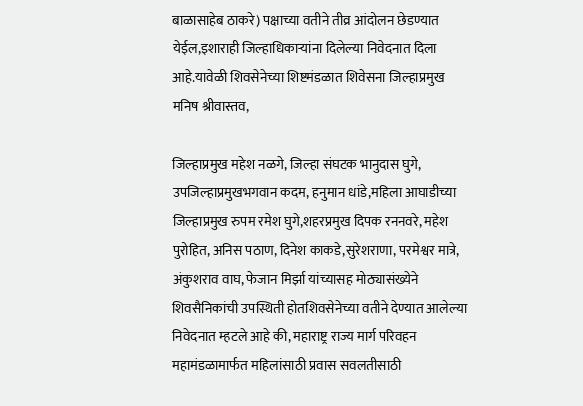बाळासाहेब ठाकरे) पक्षाच्या वतीने तीव्र आंदोलन छेडण्यात येईल,इशाराही जिल्हाधिकार्‍यांना दिलेल्या निवेदनात दिला आहे.यावेळी शिवसेनेच्या शिष्टमंडळात शिवेसना जिल्हाप्रमुख मनिष श्रीवास्तव,

जिल्हाप्रमुख महेश नळगे, जिल्हा संघटक भानुदास घुगे, उपजिल्हाप्रमुखभगवान कदम, हनुमान धांडे,महिला आघाडीच्या जिल्हाप्रमुख रुपम रमेश घुगे,शहरप्रमुख दिपक रननवरे, महेश पुरोहित, अनिस पठाण, दिनेश काकडे,सुरेशराणा, परमेश्वर मात्रे, अंकुशराव वाघ, फेजान मिर्झा यांच्यासह मोठ्यासंख्येने शिवसैनिकांची उपस्थिती होतशिवसेनेच्या वतीने देण्यात आलेल्या निवेदनात म्हटले आहे की, महाराष्ट्र राज्य मार्ग परिवहन महामंडळामार्फत महिलांसाठी प्रवास सवलतीसाठी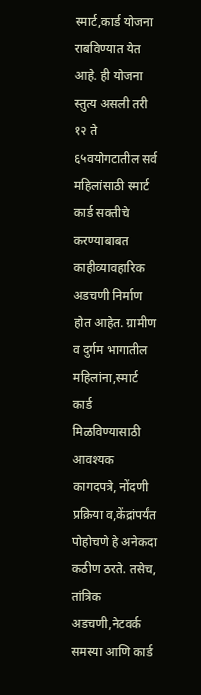स्मार्ट,कार्ड योजना राबविण्यात येत आहे. ही योजना स्तुत्य असली तरी १२ ते ६५वयोगटातील सर्व महिलांसाठी स्मार्ट कार्ड सक्तीचे करण्याबाबत काहीव्यावहारिक अडचणी निर्माण होत आहेत. ग्रामीण व दुर्गम भागातील महिलांना,स्मार्ट कार्ड मिळविण्यासाठी आवश्यक कागदपत्रे, नोंदणी प्रक्रिया व,केंद्रांपर्यंत पोहोचणे हे अनेकदा कठीण ठरते. तसेच, तांत्रिक अडचणी,नेटवर्क समस्या आणि कार्ड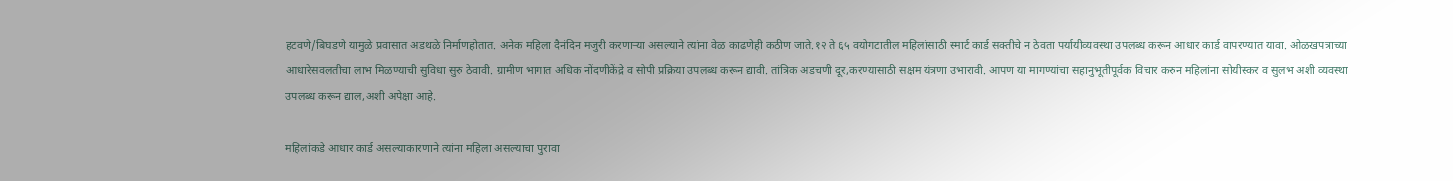हटवणे/बिघडणे यामुळे प्रवासात अडथळे निर्माणहोतात. अनेक महिला दैनंदिन मजुरी करणार्‍या असल्याने त्यांना वेळ काढणेही कठीण जाते.१२ ते ६५ वयोगटातील महिलांसाठी स्मार्ट कार्ड सक्तीचे न ठेवता पर्यायीव्यवस्था उपलब्ध करून आधार कार्ड वापरण्यात यावा. ओळखपत्राच्या आधारेसवलतीचा लाभ मिळण्याची सुविधा सुरु ठेवावी. ग्रामीण भागात अधिक नोंदणीकेंद्रे व सोपी प्रक्रिया उपलब्ध करून द्यावी. तांत्रिक अडचणी दूर,करण्यासाठी सक्षम यंत्रणा उभारावी. आपण या मागण्यांचा सहानुभूतीपूर्वक विचार करुन महिलांना सोयीस्कर व सुलभ अशी व्यवस्था उपलब्ध करून द्याल,अशी अपेक्षा आहे.

महिलांकडे आधार कार्ड असल्याकारणाने त्यांना महिला असल्याचा पुरावा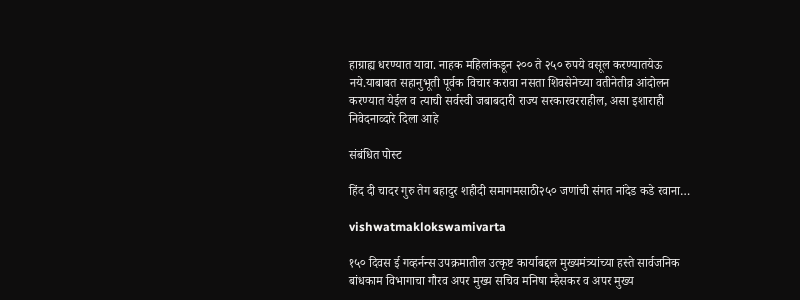हाग्राह्य धरण्यात यावा. नाहक महिलांकडून २०० ते २५० रुपये वसूल करण्यातयेऊ नये.याबाबत सहानुभूती पूर्वक विचार करावा नसता शिवसेनेच्या वतीनेतीव्र आंदोलन करण्यात येईल व त्याची सर्वस्वी जबाबदारी राज्य सरकारवरराहील, असा इशाराही निवेदनाव्दारे दिला आहे

संबंधित पोस्ट

हिंद दी चादर गुरु तेग बहादुर शहीदी समागमसाठी२५० जणांची संगत नांदेड कडे रवाना…

vishwatmaklokswamivarta

१५० दिवस ई गव्हर्नन्स उपक्रमातील उत्कृष्ट कार्याबद्दल मुख्यमंत्र्यांच्या हस्ते सार्वजनिक बांधकाम विभागाचा गौरव अपर मुख्य सचिव मनिषा म्हैसकर व अपर मुख्य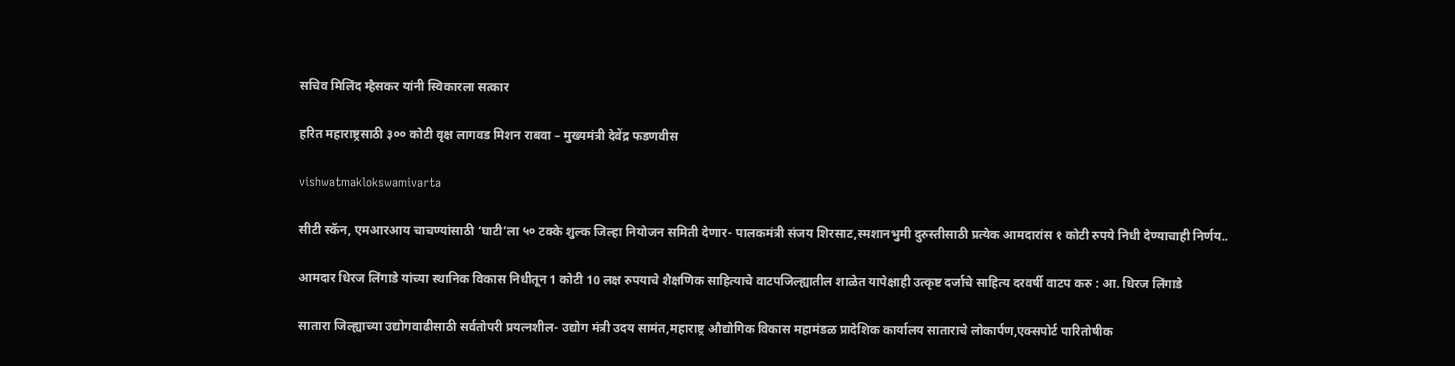सचिव मिलिंद म्हैसकर यांनी स्विकारला सत्कार

हरित महाराष्ट्रसाठी ३०० कोटी वृक्ष लागवड मिशन राबवा – मुख्यमंत्री देवेंद्र फडणवीस

vishwatmaklokswamivarta

सीटी स्कॅन, एमआरआय चाचण्यांसाठी ‘घाटी’ला ५० टक्के शुल्क जिल्हा नियोजन समिती देणार- पालकमंत्री संजय शिरसाट,स्मशानभुमी दुरुस्तीसाठी प्रत्येक आमदारांस १ कोटी रुपये निधी देण्याचाही निर्णय..

आमदार धिरज लिंगाडे यांच्या स्थानिक विकास निधीतून 1 कोटी 10 लक्ष रुपयाचे शैक्षणिक साहित्याचे वाटपजिल्ह्यातील शाळेत यापेक्षाही उत्कृष्ट दर्जाचे साहित्य दरवर्षी वाटप करु : आ. धिरज लिंगाडे

सातारा जिल्ह्याच्या उद्योगवाढीसाठी सर्वतोपरी प्रयत्नशील- उद्योग मंत्री उदय सामंत,महाराष्ट्र औद्योगिक विकास महामंडळ प्रादेशिक कार्यालय साताराचे लोकार्पण,एक्सपोर्ट पारितोषीक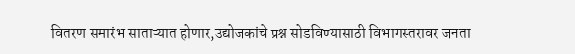वितरण समारंभ साताऱ्यात होणार,उद्योजकांचे प्रश्न सोडविण्यासाठी विभागस्तरावर जनता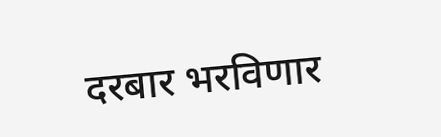दरबार भरविणार